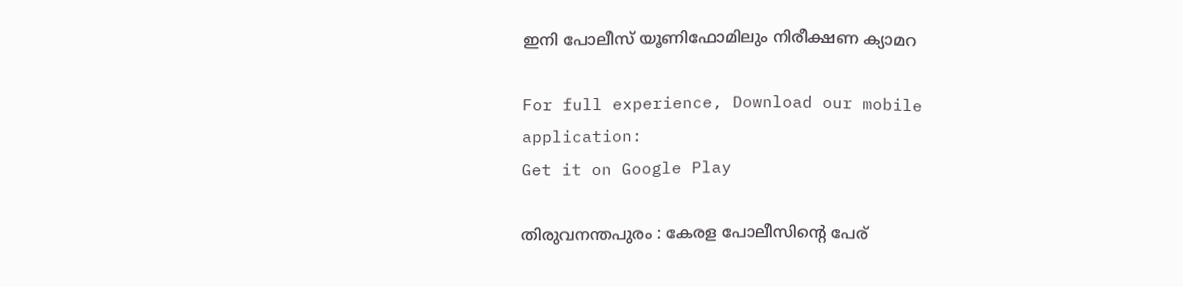ഇനി പോലീസ് യൂണിഫോമിലും നിരീക്ഷണ ക്യാമറ

For full experience, Download our mobile application:
Get it on Google Play

തിരുവനന്തപുരം : കേരള പോലീസിന്റെ പേര്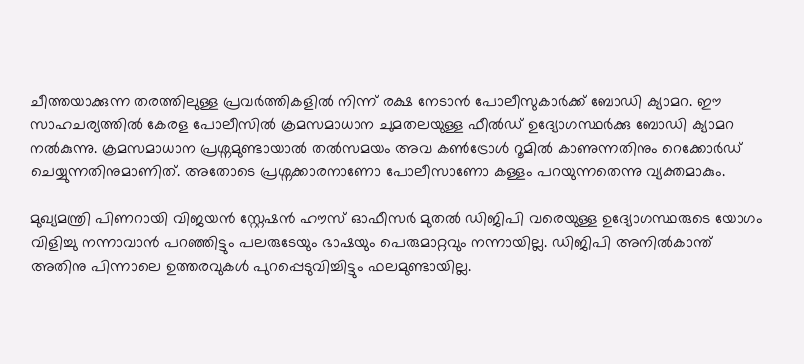ചീത്തയാക്കുന്ന തരത്തിലുള്ള പ്രവര്‍ത്തികളില്‍ നിന്ന് രക്ഷ നേടാന്‍ പോലീസുകാര്‍ക്ക് ബോഡി ക്യാമറ. ഈ സാഹചര്യത്തില്‍ കേരള പോലീസില്‍ ക്രമസമാധാന ചുമതലയുള്ള ഫീല്‍ഡ് ഉദ്യോഗസ്ഥര്‍ക്കു ബോഡി ക്യാമറ നല്‍കുന്നു. ക്രമസമാധാന പ്രശ്നമുണ്ടായാല്‍ തല്‍സമയം അവ കണ്‍ട്രോള്‍ റൂമില്‍ കാണുന്നതിനും റെക്കോര്‍ഡ് ചെയ്യുന്നതിനുമാണിത്. അതോടെ പ്രശ്നക്കാരനാണോ പോലീസാണോ കള്ളം പറയുന്നതെന്നു വ്യക്തമാകും.

മുഖ്യമന്ത്രി പിണറായി വിജയന്‍ സ്റ്റേഷന്‍ ഹൗസ് ഓഫീസര്‍ മുതല്‍ ഡിജിപി വരെയുള്ള ഉദ്യോഗസ്ഥരുടെ യോഗം വിളിച്ചു നന്നാവാന്‍ പറഞ്ഞിട്ടും പലരുടേയും ഭാഷയും പെരുമാറ്റവും നന്നായില്ല. ഡിജിപി അനില്‍കാന്ത് അതിനു പിന്നാലെ ഉത്തരവുകള്‍ പുറപ്പെടുവിച്ചിട്ടും ഫലമുണ്ടായില്ല.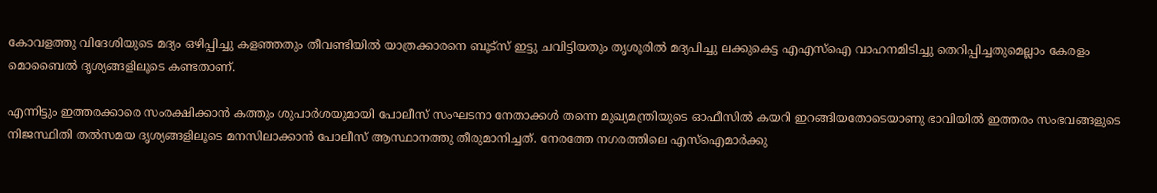കോവളത്തു വിദേശിയുടെ മദ്യം ഒഴിപ്പിച്ചു കളഞ്ഞതും തീവണ്ടിയില്‍ യാത്രക്കാരനെ ബൂട്സ് ഇട്ടു ചവിട്ടിയതും തൃശൂരില്‍ മദ്യപിച്ചു ലക്കുകെട്ട എഎസ്‌ഐ വാഹനമിടിച്ചു തെറിപ്പിച്ചതുമെല്ലാം കേരളം മൊബൈല്‍ ദൃശ്യങ്ങളിലൂടെ കണ്ടതാണ്.

എന്നിട്ടും ഇത്തരക്കാരെ സംരക്ഷിക്കാന്‍ കത്തും ശുപാര്‍ശയുമായി പോലീസ് സംഘടനാ നേതാക്കള്‍ തന്നെ മുഖ്യമന്ത്രിയുടെ ഓഫീസില്‍ കയറി ഇറങ്ങിയതോടെയാണു ഭാവിയില്‍ ഇത്തരം സംഭവങ്ങളുടെ നിജസ്ഥിതി തല്‍സമയ ദൃശ്യങ്ങളിലൂടെ മനസിലാക്കാന്‍ പോലീസ് ആസ്ഥാനത്തു തീരുമാനിച്ചത്. നേരത്തേ നഗരത്തിലെ എസ്‌ഐമാര്‍ക്കു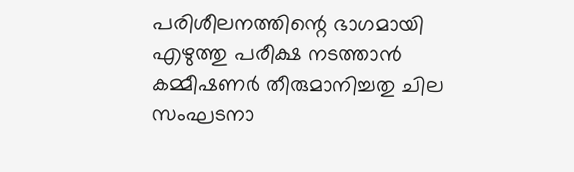പരിശീലനത്തിന്റെ ഭാഗമായി എഴുത്തു പരീക്ഷ നടത്താന്‍ കമ്മീഷണര്‍ തീരുമാനിച്ചതു ചില സംഘടനാ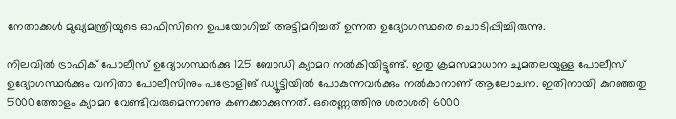നേതാക്കള്‍ മുഖ്യമന്ത്രിയുടെ ഓഫിസിനെ ഉപയോഗിച്ച്‌ അട്ടിമറിച്ചത് ഉന്നത ഉദ്യോഗസ്ഥരെ ചൊടിപ്പിച്ചിരുന്നു.

നിലവില്‍ ട്രാഫിക് പോലീസ് ഉദ്യോഗസ്ഥര്‍ക്കു 125 ബോഡി ക്യാമറ നല്‍കിയിട്ടുണ്ട്. ഇതു ക്രമസമാധാന ചുമതലയുള്ള പോലീസ് ഉദ്യോഗസ്ഥര്‍ക്കും വനിതാ പോലീസിനും പട്രോളിങ് ഡ്യൂട്ടിയില്‍ പോകുന്നവര്‍ക്കും നല്‍കാനാണ് ആലോചന. ഇതിനായി കുറഞ്ഞതു 5000ത്തോളം ക്യാമറ വേണ്ടിവരുമെന്നാണു കണക്കാക്കുന്നത്. ഒരെണ്ണത്തിനു ശരാശരി 6000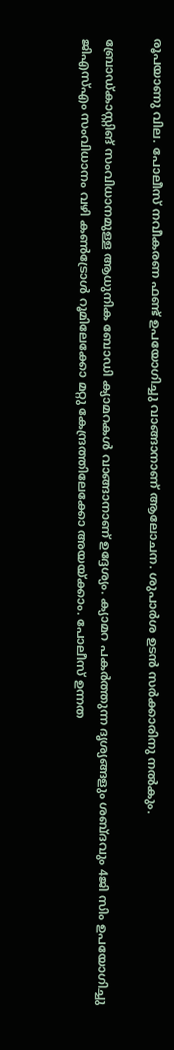രൂപയാണു വില. പോലീസ് നവീകരണ ഫണ്ട് ഉപയോഗിച്ചു വാങ്ങാനാണ് ആലോചന. ശുപാര്‍ശ ഉടന്‍ സര്‍ക്കാരിനു നല്‍കും.

ബ്രോഡ്കാസ്റ്റിങ് സംവിധാനമുള്ള ആധുനിക ബോഡി ക്യാമറകള്‍ വാങ്ങാനാണ് ഉദ്ദേശ്യം. ക്യാമറ പകര്‍ത്തുന്ന ദൃശ്യങ്ങളും ശബ്ദവും 4ജി സിം ഉപയോഗിച്ചു ജിഎസ്‌എം സംവിധാനം വഴി കണ്‍ട്രോള്‍ റൂമിലേക്കോ മറ്റു കേന്ദ്രത്തിലേക്കോ അയയ്ക്കാം. പോലീസ് ഉന്നത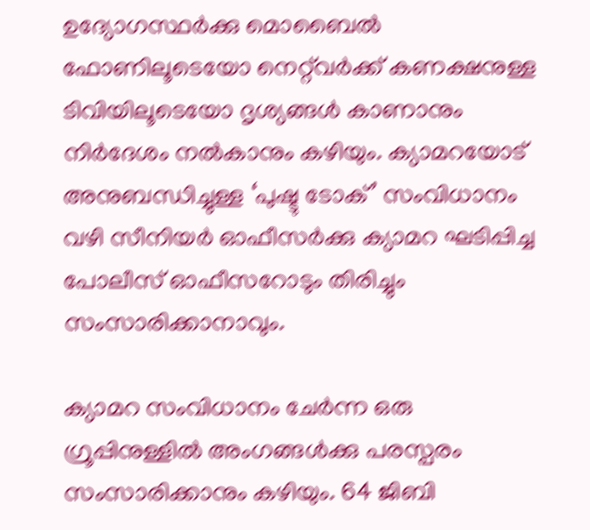ഉദ്യോഗസ്ഥര്‍ക്കു മൊബൈല്‍ ഫോണിലൂടെയോ നെറ്റ്‌വര്‍ക്ക് കണക്ഷനുള്ള ടിവിയിലൂടെയോ ദൃശ്യങ്ങള്‍ കാണാനും നിര്‍ദേശം നല്‍കാനും കഴിയും. ക്യാമറയോട് അനുബന്ധിച്ചുള്ള ‘പുഷ്ടു ടോക്’ സംവിധാനം വഴി സീനിയര്‍ ഓഫീസര്‍ക്കു ക്യാമറ ഘടിപ്പിച്ച പോലീസ് ഓഫീസറോടും തിരിച്ചും സംസാരിക്കാനാവും.

ക്യാമറ സംവിധാനം ചേര്‍ന്ന ഒരു ഗ്രൂപ്പിനുള്ളില്‍ അംഗങ്ങള്‍ക്കു പരസ്പരം സംസാരിക്കാനും കഴിയും. 64 ജിബി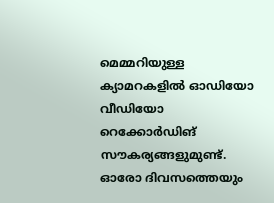മെമ്മറിയുള്ള ക്യാമറകളില്‍ ഓഡിയോ വീഡിയോ റെക്കോര്‍ഡിങ് സൗകര്യങ്ങളുമുണ്ട്. ഓരോ ദിവസത്തെയും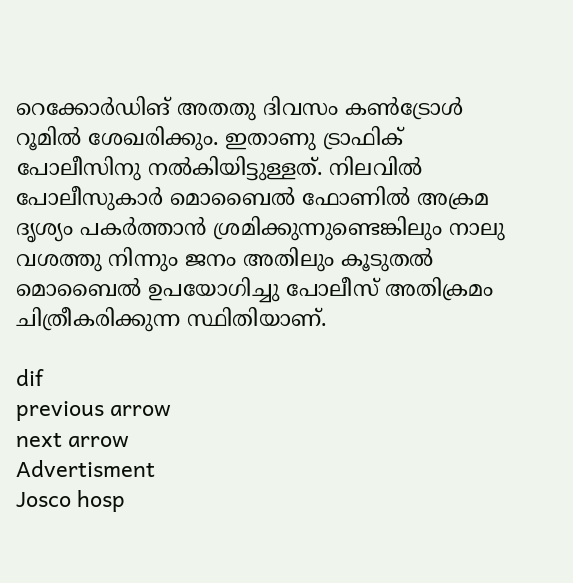റെക്കോര്‍ഡിങ് അതതു ദിവസം കണ്‍ട്രോള്‍ റൂമില്‍ ശേഖരിക്കും. ഇതാണു ട്രാഫിക് പോലീസിനു നല്‍കിയിട്ടുള്ളത്. നിലവില്‍ പോലീസുകാര്‍ മൊബൈല്‍ ഫോണില്‍ അക്രമ ദൃശ്യം പകര്‍ത്താന്‍ ശ്രമിക്കുന്നുണ്ടെങ്കിലും നാലു വശത്തു നിന്നും ജനം അതിലും കൂടുതല്‍ മൊബൈല്‍ ഉപയോഗിച്ചു പോലീസ് അതിക്രമം ചിത്രീകരിക്കുന്ന സ്ഥിതിയാണ്.

dif
previous arrow
next arrow
Advertisment
Josco hosp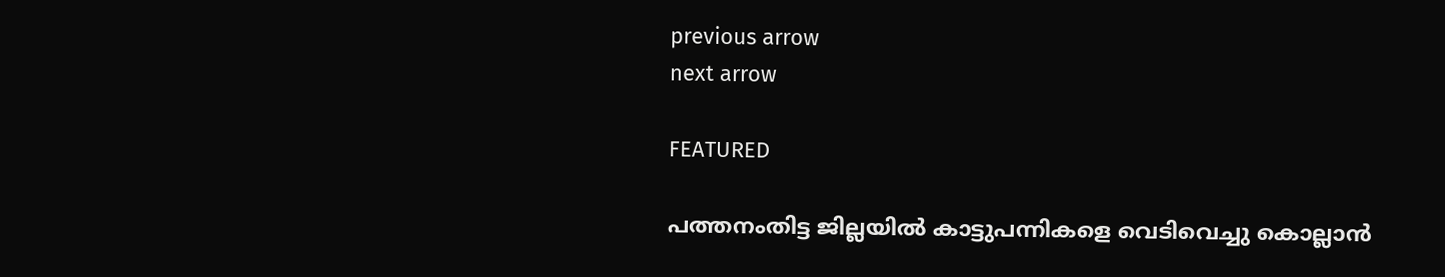previous arrow
next arrow

FEATURED

പത്തനംതിട്ട ജില്ലയില്‍ കാട്ടുപന്നികളെ വെടിവെച്ചു കൊല്ലാന്‍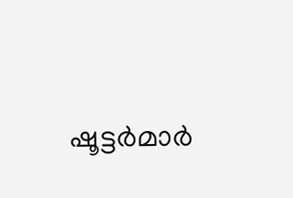ഷൂട്ടര്‍മാര്‍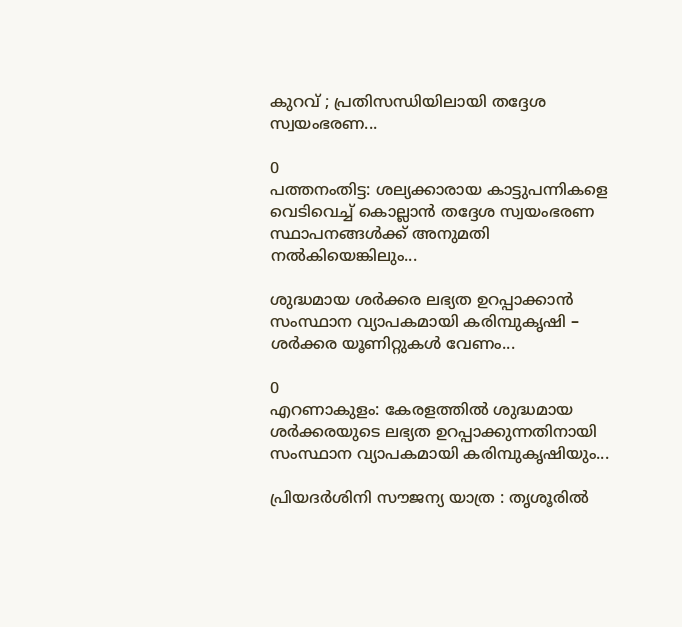കുറവ് ; പ്രതിസന്ധിയിലായി തദ്ദേശ സ്വയംഭരണ...

0
പത്തനംതിട്ട: ശല്യക്കാരായ കാട്ടുപന്നികളെ വെടിവെച്ച് കൊല്ലാന്‍ തദ്ദേശ സ്വയംഭരണ സ്ഥാപനങ്ങള്‍ക്ക് അനുമതി നല്‍കിയെങ്കിലും...

ശുദ്ധമായ ശർക്കര ലഭ്യത ഉറപ്പാക്കാൻ സംസ്ഥാന വ്യാപകമായി കരിമ്പുകൃഷി – ശർക്കര യൂണിറ്റുകൾ വേണം...

0
എറണാകുളം: കേരളത്തിൽ ശുദ്ധമായ ശർക്കരയുടെ ലഭ്യത ഉറപ്പാക്കുന്നതിനായി സംസ്ഥാന വ്യാപകമായി കരിമ്പുകൃഷിയും...

പ്രിയദർശിനി സൗജന്യ യാത്ര : തൃശൂരിൽ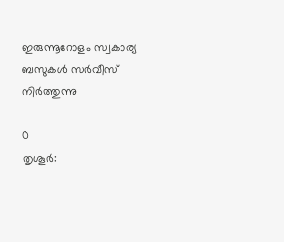ഇരുന്നൂറോളം സ്വകാര്യ ബസുകൾ സർവീസ് നിർത്തുന്നു

0
തൃശൂർ: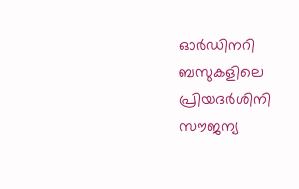ഓർഡിനറി ബസുകളിലെ പ്രിയദർശിനി സൗജന്യ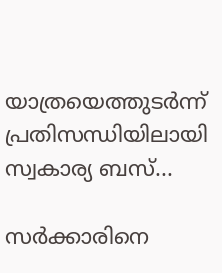യാത്രയെത്തുടർന്ന് പ്രതിസന്ധിയിലായി സ്വകാര്യ ബസ്...

സർക്കാരിനെ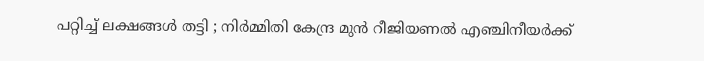പറ്റിച്ച് ലക്ഷങ്ങൾ തട്ടി ; നിർമ്മിതി കേന്ദ്ര മുൻ റീജിയണൽ എഞ്ചിനീയർക്ക്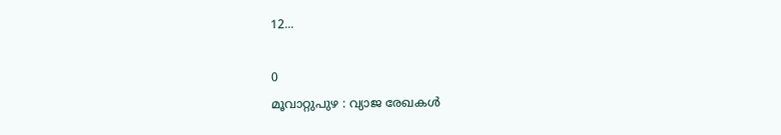12...

0
മൂവാറ്റുപുഴ : വ്യാജ രേഖകൾ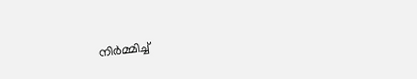നിർമ്മിച്ച്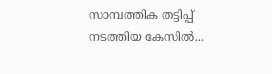സാമ്പത്തിക തട്ടിപ്പ് നടത്തിയ കേസിൽ...